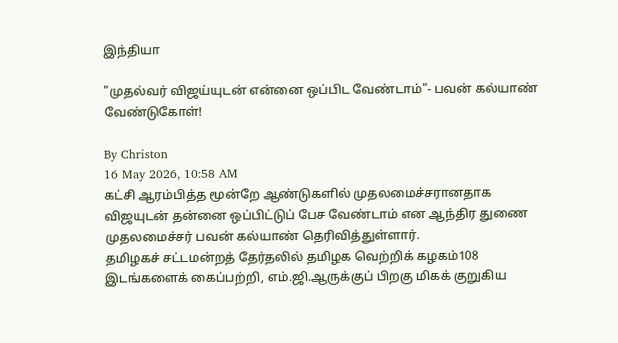இந்தியா

"முதல்வர் விஜய்யுடன் என்னை ஒப்பிட வேண்டாம்"- பவன் கல்யாண் வேண்டுகோள்!

By Christon
16 May 2026, 10:58 AM
கட்சி ஆரம்பித்த மூன்றே ஆண்டுகளில் முதலமைச்சரானதாக விஜயுடன் தன்னை ஒப்பிட்டுப் பேச வேண்டாம் என ஆந்திர துணை முதலமைச்சர் பவன் கல்யாண் தெரிவித்துள்ளார்.
தமிழகச் சட்டமன்றத் தேர்தலில் தமிழக வெற்றிக் கழகம்108 இடங்களைக் கைப்பற்றி, எம்.ஜி.ஆருக்குப் பிறகு மிகக் குறுகிய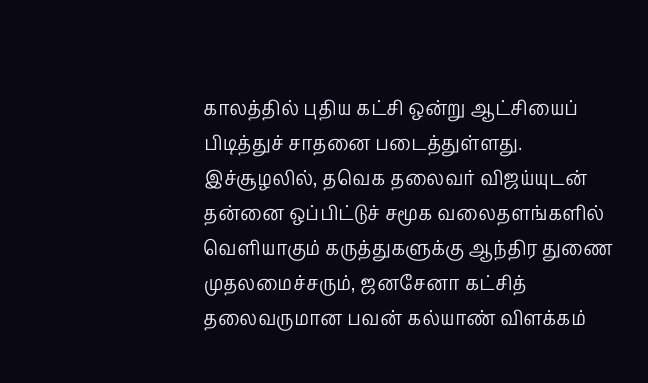காலத்தில் புதிய கட்சி ஒன்று ஆட்சியைப் பிடித்துச் சாதனை படைத்துள்ளது. இச்சூழலில், தவெக தலைவர் விஜய்யுடன் தன்னை ஒப்பிட்டுச் சமூக வலைதளங்களில் வெளியாகும் கருத்துகளுக்கு ஆந்திர துணை முதலமைச்சரும், ஜனசேனா கட்சித் தலைவருமான பவன் கல்யாண் விளக்கம்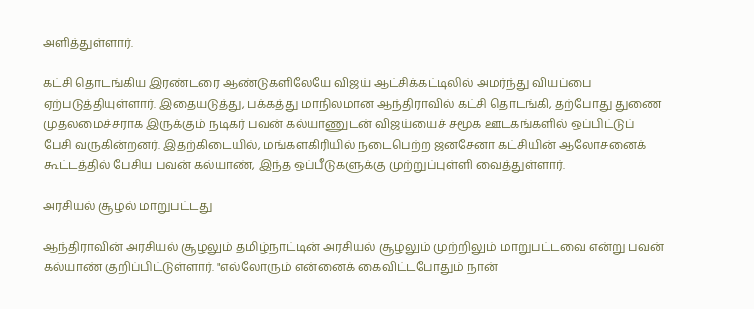அளித்துள்ளார்.

கட்சி தொடங்கிய இரண்டரை ஆண்டுகளிலேயே விஜய் ஆட்சிக்கட்டிலில் அமர்ந்து வியப்பை ஏற்படுத்தியுள்ளார். இதையடுத்து, பக்கத்து மாநிலமான ஆந்திராவில் கட்சி தொடங்கி, தற்போது துணை முதலமைச்சராக இருக்கும் நடிகர் பவன் கல்யாணுடன் விஜய்யைச் சமூக ஊடகங்களில் ஒப்பிட்டுப் பேசி வருகின்றனர். இதற்கிடையில், மங்களகிரியில் நடைபெற்ற ஜனசேனா கட்சியின் ஆலோசனைக் கூட்டத்தில் பேசிய பவன் கல்யாண், இந்த ஒப்பீடுகளுக்கு முற்றுப்புள்ளி வைத்துள்ளார்.

அரசியல் சூழல் மாறுபட்டது

ஆந்திராவின் அரசியல் சூழலும் தமிழ்நாட்டின் அரசியல் சூழலும் முற்றிலும் மாறுபட்டவை என்று பவன் கல்யாண் குறிப்பிட்டுள்ளார். "எல்லோரும் என்னைக் கைவிட்டபோதும் நான்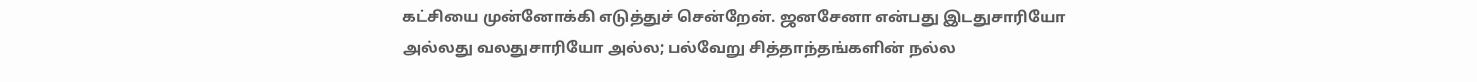கட்சியை முன்னோக்கி எடுத்துச் சென்றேன். ஜனசேனா என்பது இடதுசாரியோ அல்லது வலதுசாரியோ அல்ல; பல்வேறு சித்தாந்தங்களின் நல்ல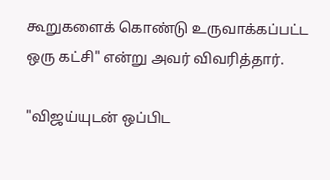கூறுகளைக் கொண்டு உருவாக்கப்பட்ட ஒரு கட்சி" என்று அவர் விவரித்தார்.

"விஜய்யுடன் ஒப்பிட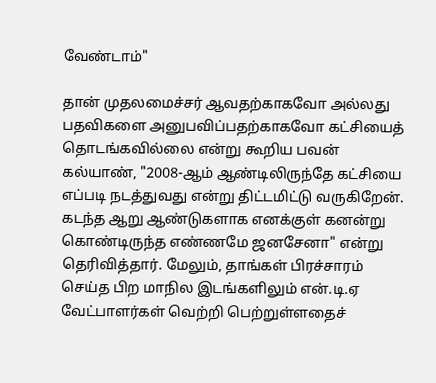வேண்டாம்"

தான் முதலமைச்சர் ஆவதற்காகவோ அல்லது பதவிகளை அனுபவிப்பதற்காகவோ கட்சியைத் தொடங்கவில்லை என்று கூறிய பவன் கல்யாண், "2008-ஆம் ஆண்டிலிருந்தே கட்சியை எப்படி நடத்துவது என்று திட்டமிட்டு வருகிறேன். கடந்த ஆறு ஆண்டுகளாக எனக்குள் கனன்று கொண்டிருந்த எண்ணமே ஜனசேனா" என்று தெரிவித்தார். மேலும், தாங்கள் பிரச்சாரம் செய்த பிற மாநில இடங்களிலும் என்.டி.ஏ வேட்பாளர்கள் வெற்றி பெற்றுள்ளதைச்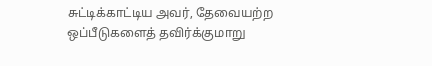சுட்டிக்காட்டிய அவர், தேவையற்ற ஒப்பீடுகளைத் தவிர்க்குமாறு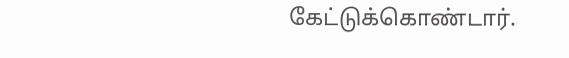கேட்டுக்கொண்டார்.